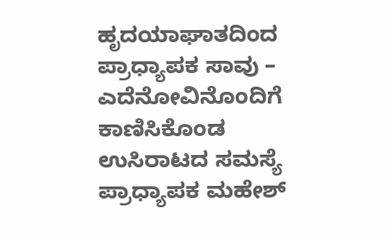ಹೃದಯಾಘಾತದಿಂದ ಪ್ರಾಧ್ಯಾಪಕ ಸಾವು – ಎದೆನೋವಿನೊಂದಿಗೆ ಕಾಣಿಸಿಕೊಂಡ ಉಸಿರಾಟದ ಸಮಸ್ಯೆ ಪ್ರಾಧ್ಯಾಪಕ ಮಹೇಶ್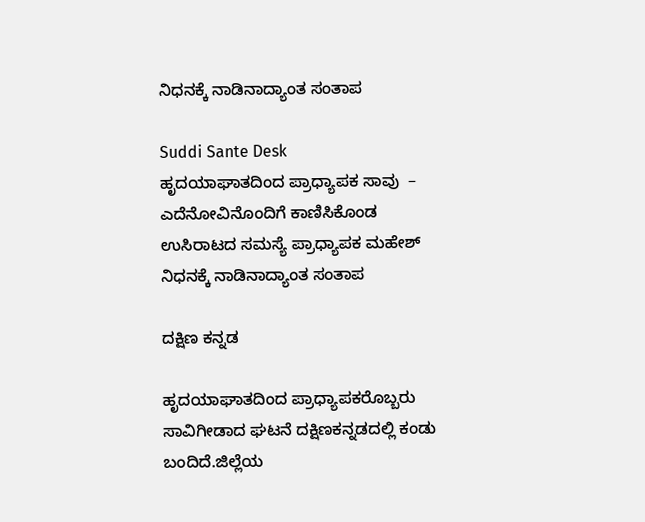ನಿಧನಕ್ಕೆ ನಾಡಿನಾದ್ಯಾಂತ ಸಂತಾಪ

Suddi Sante Desk
ಹೃದಯಾಘಾತದಿಂದ ಪ್ರಾಧ್ಯಾಪಕ ಸಾವು  – ಎದೆನೋವಿನೊಂದಿಗೆ ಕಾಣಿಸಿಕೊಂಡ ಉಸಿರಾಟದ ಸಮಸ್ಯೆ ಪ್ರಾಧ್ಯಾಪಕ ಮಹೇಶ್ ನಿಧನಕ್ಕೆ ನಾಡಿನಾದ್ಯಾಂತ ಸಂತಾಪ

ದಕ್ಷಿಣ ಕನ್ನಡ

ಹೃದಯಾಘಾತದಿಂದ ಪ್ರಾಧ್ಯಾಪಕರೊಬ್ಬರು ಸಾವಿಗೀಡಾದ ಘಟನೆ ದಕ್ಷಿಣಕನ್ನಡದಲ್ಲಿ ಕಂಡು ಬಂದಿದೆ.ಜಿಲ್ಲೆಯ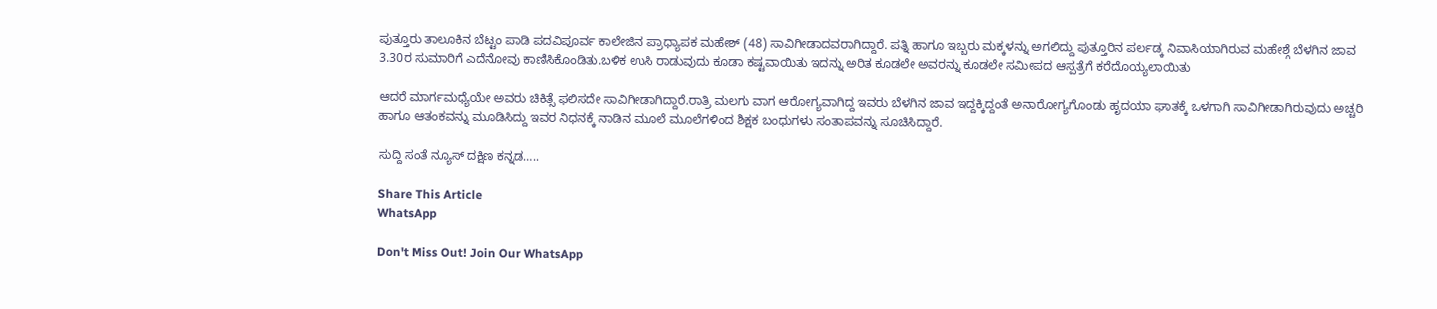ಪುತ್ತೂರು ತಾಲೂಕಿನ ಬೆಟ್ಟಂ ಪಾಡಿ ಪದವಿಪೂರ್ವ ಕಾಲೇಜಿನ ಪ್ರಾಧ್ಯಾಪಕ ಮಹೇಶ್ (48) ಸಾವಿಗೀಡಾದವರಾಗಿದ್ದಾರೆ. ಪತ್ನಿ ಹಾಗೂ ಇಬ್ಬರು ಮಕ್ಕಳನ್ನು ಅಗಲಿದ್ದು ಪುತ್ತೂರಿನ ಪರ್ಲಡ್ಕ ನಿವಾಸಿಯಾಗಿರುವ ಮಹೇಶ್ಗೆ ಬೆಳಗಿನ ಜಾವ 3.30ರ ಸುಮಾರಿಗೆ ಎದೆನೋವು ಕಾಣಿಸಿಕೊಂಡಿತು.ಬಳಿಕ ಉಸಿ ರಾಡುವುದು ಕೂಡಾ ಕಷ್ಟವಾಯಿತು ಇದನ್ನು ಅರಿತ ಕೂಡಲೇ ಅವರನ್ನು ಕೂಡಲೇ ಸಮೀಪದ ಆಸ್ಪತ್ರೆಗೆ ಕರೆದೊಯ್ಯಲಾಯಿತು

ಆದರೆ ಮಾರ್ಗಮಧ್ಯೆಯೇ ಅವರು ಚಿಕಿತ್ಸೆ ಫಲಿಸದೇ ಸಾವಿಗೀಡಾಗಿದ್ದಾರೆ.ರಾತ್ರಿ ಮಲಗು ವಾಗ ಆರೋಗ್ಯವಾಗಿದ್ದ ಇವರು ಬೆಳಗಿನ ಜಾವ ಇದ್ದಕ್ಕಿದ್ದಂತೆ ಅನಾರೋಗ್ಯಗೊಂಡು ಹೃದಯಾ ಘಾತಕ್ಕೆ ಒಳಗಾಗಿ ಸಾವಿಗೀಡಾಗಿರುವುದು ಅಚ್ಚರಿ ಹಾಗೂ ಆತಂಕವನ್ನು ಮೂಡಿಸಿದ್ದು ಇವರ ನಿಧನಕ್ಕೆ ನಾಡಿನ ಮೂಲೆ ಮೂಲೆಗಳಿಂದ ಶಿಕ್ಷಕ ಬಂಧುಗಳು ಸಂತಾಪವನ್ನು ಸೂಚಿಸಿದ್ದಾರೆ.

ಸುದ್ದಿ ಸಂತೆ ನ್ಯೂಸ್ ದಕ್ಷಿಣ ಕನ್ನಡ…..

Share This Article
WhatsApp

Don't Miss Out! Join Our WhatsApp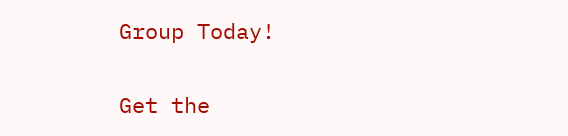Group Today!

Get the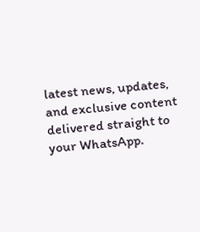latest news, updates, and exclusive content delivered straight to your WhatsApp.